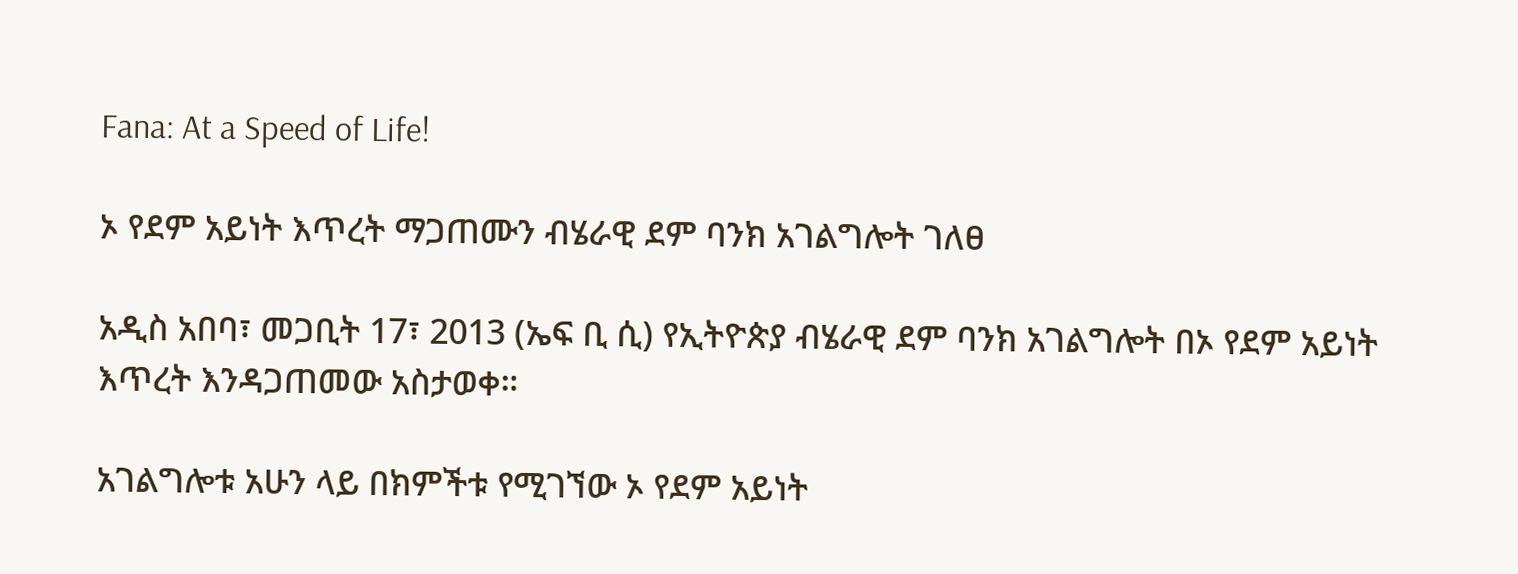Fana: At a Speed of Life!

ኦ የደም አይነት እጥረት ማጋጠሙን ብሄራዊ ደም ባንክ አገልግሎት ገለፀ

አዲስ አበባ፣ መጋቢት 17፣ 2013 (ኤፍ ቢ ሲ) የኢትዮጵያ ብሄራዊ ደም ባንክ አገልግሎት በኦ የደም አይነት እጥረት እንዳጋጠመው አስታወቀ።

አገልግሎቱ አሁን ላይ በክምችቱ የሚገኘው ኦ የደም አይነት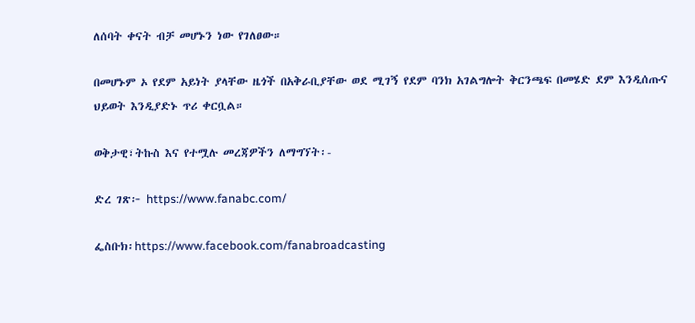ለሰባት ቀናት ብቻ መሆኑን ነው የገለፀው።

በመሆኑም ኦ የደም አይነት ያላቸው ዜጎች በአቅራቢያቸው ወደ ሚገኝ የደም ባንክ አገልግሎት ቅርንጫፍ በመሄድ ደም እንዲሰጡና ህይወት እንዲያድኑ ጥሪ ቀርቧል።

ወቅታዊ፣ትኩስ እና የተሟሉ መረጃዎችን ለማግኘት፡-

ድረ ገጽ፦ https://www.fanabc.com/

ፌስቡክ፡https://www.facebook.com/fanabroadcasting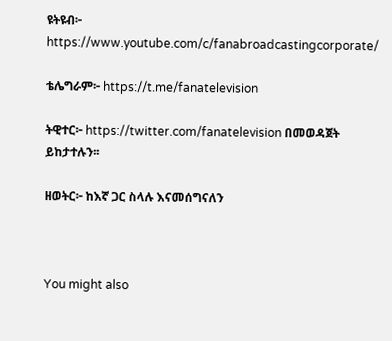ዩትዩብ፦ https://www.youtube.com/c/fanabroadcastingcorporate/

ቴሌግራም፦ https://t.me/fanatelevision

ትዊተር፦ https://twitter.com/fanatelevision በመወዳጀት ይከታተሉን፡፡

ዘወትር፦ ከእኛ ጋር ስላሉ እናመሰግናለን



You might also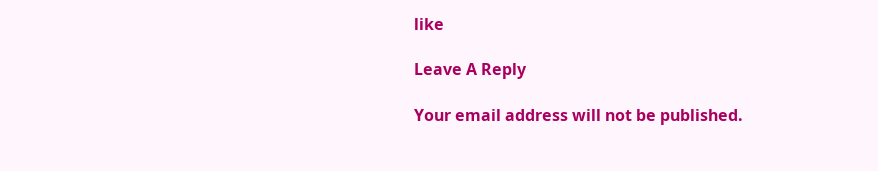like

Leave A Reply

Your email address will not be published.